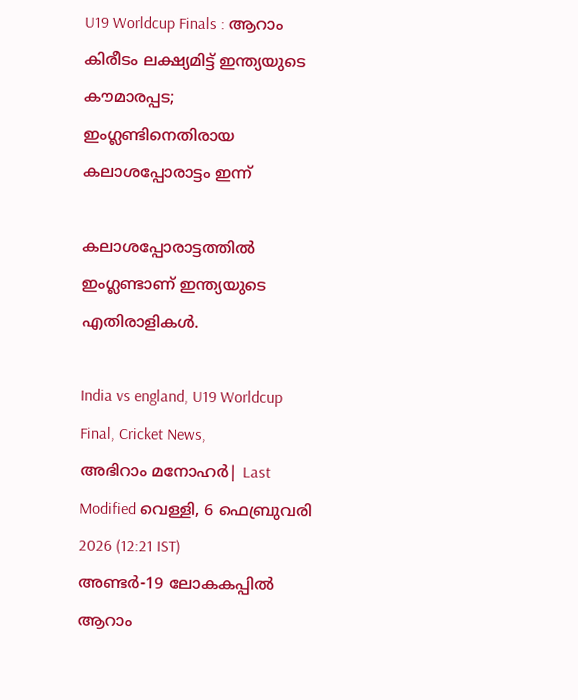U19 Worldcup Finals : ആറാം കിരീടം ലക്ഷ്യമിട്ട് ഇന്ത്യയുടെ കൗമാരപ്പട; ഇംഗ്ലണ്ടിനെതിരായ കലാശപ്പോരാട്ടം ഇന്ന്

കലാശപ്പോരാട്ടത്തില്‍ ഇംഗ്ലണ്ടാണ് ഇന്ത്യയുടെ എതിരാളികള്‍.

India vs england, U19 Worldcup Final, Cricket News,
അഭിറാം മനോഹർ| Last Modified വെള്ളി, 6 ഫെബ്രുവരി 2026 (12:21 IST)
അണ്ടര്‍-19 ലോകകപ്പില്‍ ആറാം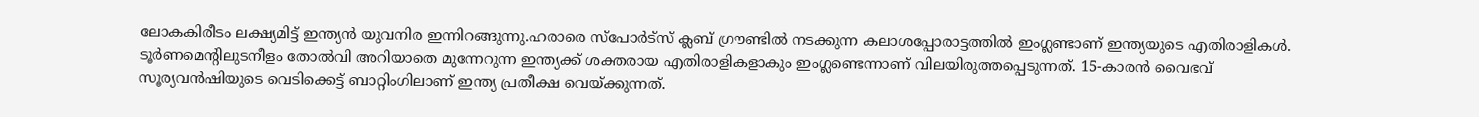ലോകകിരീടം ലക്ഷ്യമിട്ട് ഇന്ത്യന്‍ യുവനിര ഇന്നിറങ്ങുന്നു.ഹരാരെ സ്‌പോര്‍ട്‌സ് ക്ലബ് ഗ്രൗണ്ടില്‍ നടക്കുന്ന കലാശപ്പോരാട്ടത്തില്‍ ഇംഗ്ലണ്ടാണ് ഇന്ത്യയുടെ എതിരാളികള്‍. ടൂര്‍ണമെന്റിലുടനീളം തോല്‍വി അറിയാതെ മുന്നേറുന്ന ഇന്ത്യക്ക് ശക്തരായ എതിരാളികളാകും ഇംഗ്ലണ്ടെന്നാണ് വിലയിരുത്തപ്പെടുന്നത്. 15-കാരന്‍ വൈഭവ് സൂര്യവന്‍ഷിയുടെ വെടിക്കെട്ട് ബാറ്റിംഗിലാണ് ഇന്ത്യ പ്രതീക്ഷ വെയ്ക്കുന്നത്.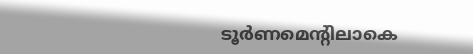ടൂര്‍ണമെന്റിലാകെ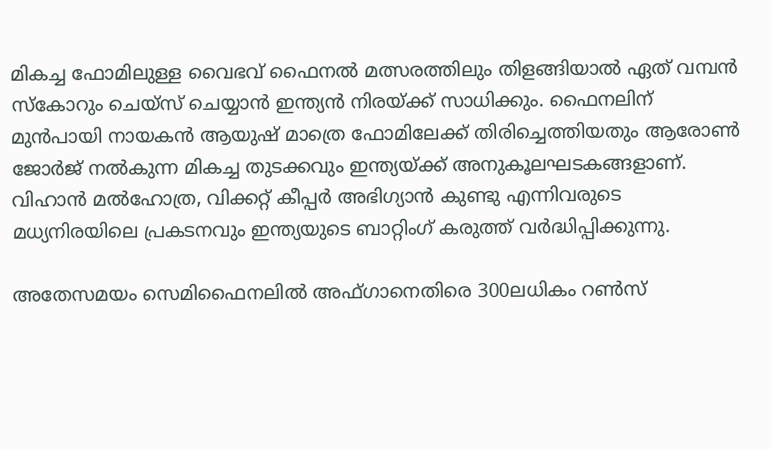മികച്ച ഫോമിലുള്ള വൈഭവ് ഫൈനല്‍ മത്സരത്തിലും തിളങ്ങിയാല്‍ ഏത് വമ്പന്‍ സ്‌കോറും ചെയ്‌സ് ചെയ്യാന്‍ ഇന്ത്യന്‍ നിരയ്ക്ക് സാധിക്കും. ഫൈനലിന് മുന്‍പായി നായകന്‍ ആയുഷ് മാത്രെ ഫോമിലേക്ക് തിരിച്ചെത്തിയതും ആരോണ്‍ ജോര്‍ജ് നല്‍കുന്ന മികച്ച തുടക്കവും ഇന്ത്യയ്ക്ക് അനുകൂലഘടകങ്ങളാണ്. വിഹാന്‍ മല്‍ഹോത്ര, വിക്കറ്റ് കീപ്പര്‍ അഭിഗ്യാന്‍ കുണ്ടു എന്നിവരുടെ മധ്യനിരയിലെ പ്രകടനവും ഇന്ത്യയുടെ ബാറ്റിംഗ് കരുത്ത് വര്‍ദ്ധിപ്പിക്കുന്നു.

അതേസമയം സെമിഫൈനലില്‍ അഫ്ഗാനെതിരെ 300ലധികം റണ്‍സ്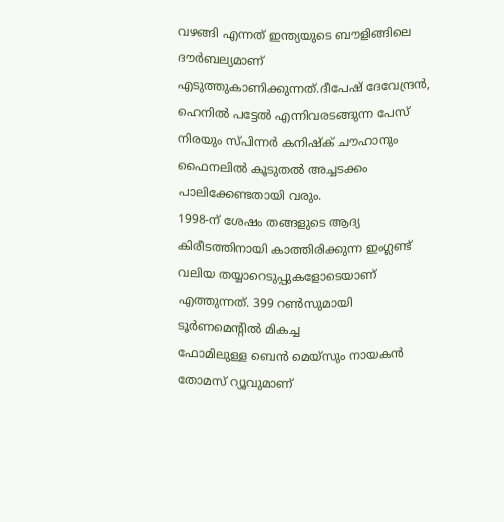വഴങ്ങി എന്നത് ഇന്ത്യയുടെ ബൗളിങ്ങിലെ ദൗര്‍ബല്യമാണ് എടുത്തുകാണിക്കുന്നത്.ദീപേഷ് ദേവേന്ദ്രന്‍, ഹെനില്‍ പട്ടേല്‍ എന്നിവരടങ്ങുന്ന പേസ് നിരയും സ്പിന്നര്‍ കനിഷ്‌ക് ചൗഹാനും ഫൈനലില്‍ കൂടുതല്‍ അച്ചടക്കം പാലിക്കേണ്ടതായി വരും.
1998-ന് ശേഷം തങ്ങളുടെ ആദ്യ കിരീടത്തിനായി കാത്തിരിക്കുന്ന ഇംഗ്ലണ്ട് വലിയ തയ്യാറെടുപ്പുകളോടെയാണ് എത്തുന്നത്. 399 റണ്‍സുമായി ടൂര്‍ണമെന്റില്‍ മികച്ച
ഫോമിലുള്ള ബെന്‍ മെയ്സും നായകന്‍ തോമസ് റ്യൂവുമാണ്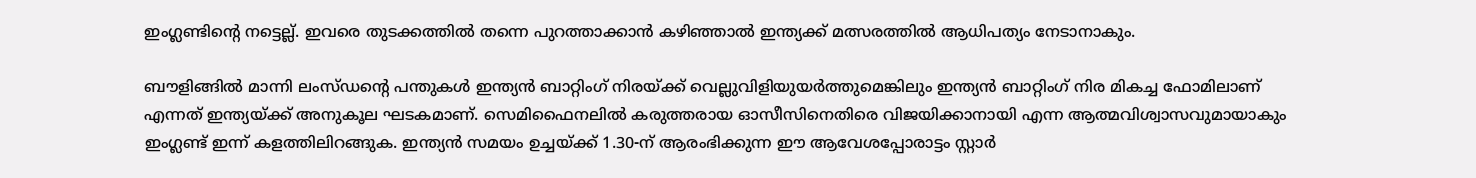ഇംഗ്ലണ്ടിന്റെ നട്ടെല്ല്. ഇവരെ തുടക്കത്തില്‍ തന്നെ പുറത്താക്കാന്‍ കഴിഞ്ഞാല്‍ ഇന്ത്യക്ക് മത്സരത്തില്‍ ആധിപത്യം നേടാനാകും.

ബൗളിങ്ങില്‍ മാന്നി ലംസ്ഡന്റെ പന്തുകള്‍ ഇന്ത്യന്‍ ബാറ്റിംഗ് നിരയ്ക്ക് വെല്ലുവിളിയുയര്‍ത്തുമെങ്കിലും ഇന്ത്യന്‍ ബാറ്റിംഗ് നിര മികച്ച ഫോമിലാണ് എന്നത് ഇന്ത്യയ്ക്ക് അനുകൂല ഘടകമാണ്. സെമിഫൈനലില്‍ കരുത്തരായ ഓസീസിനെതിരെ വിജയിക്കാനായി എന്ന ആത്മവിശ്വാസവുമായാകും ഇംഗ്ലണ്ട് ഇന്ന് കളത്തിലിറങ്ങുക. ഇന്ത്യന്‍ സമയം ഉച്ചയ്ക്ക് 1.30-ന് ആരംഭിക്കുന്ന ഈ ആവേശപ്പോരാട്ടം സ്റ്റാര്‍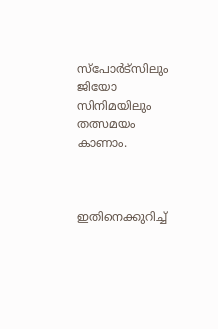സ്‌പോര്‍ട്‌സിലും ജിയോ സിനിമയിലും തത്സമയം കാണാം.



ഇതിനെക്കുറിച്ച്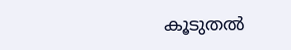കൂടുതല്‍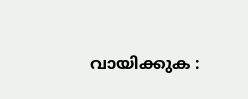വായിക്കുക :